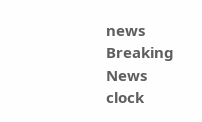news Breaking News
clock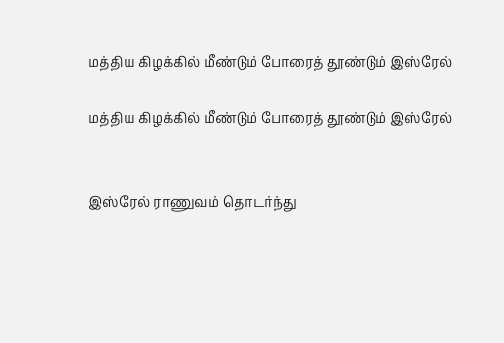மத்திய கிழக்கில் மீண்டும் போரைத் தூண்டும் இஸ்ரேல்

மத்திய கிழக்கில் மீண்டும் போரைத் தூண்டும் இஸ்ரேல்


இஸ்ரேல் ராணுவம் தொடர்ந்து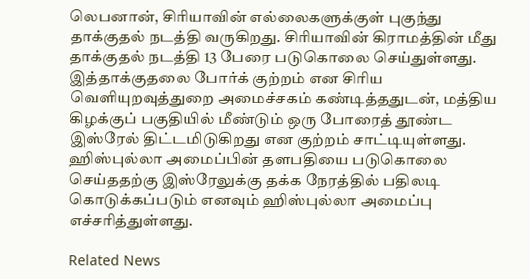லெபனான், சிரியாவின் எல்லைகளுக்குள் புகுந்து தாக்குதல் நடத்தி வருகிறது. சிரியாவின் கிராமத்தின் மீது தாக்குதல் நடத்தி 13 பேரை படுகொலை செய்துள்ளது. இத்தாக்குதலை போர்க் குற்றம் என சிரிய வெளியுறவுத்துறை அமைச்சகம் கண்டித்ததுடன், மத்திய கிழக்குப் பகுதியில் மீண்டும் ஒரு போரைத் தூண்ட இஸ்ரேல் திட்டமிடுகிறது என குற்றம் சாட்டியுள்ளது. ஹிஸ்புல்லா அமைப்பின் தளபதியை படுகொலை செய்ததற்கு இஸ்ரேலுக்கு தக்க நேரத்தில் பதிலடி கொடுக்கப்படும் எனவும் ஹிஸ்புல்லா அமைப்பு எச்சரித்துள்ளது.

Related News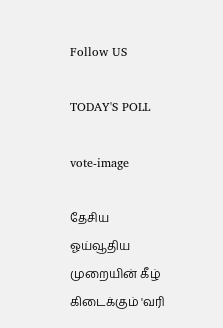Follow US

TODAY'S POLL

vote-image

தேசிய ஓய்வூதிய முறையின் கீழ் கிடைக்கும் 'வரி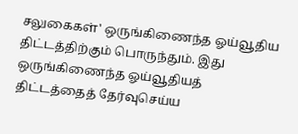சலுகைகள்' ஒருங்கிணைந்த ஓய்வூதிய திட்டத்திற்கும் பொருந்தும். இது ஒருங்கிணைந்த ஓய்வூதியத் திட்டத்தைத் தேர்வுசெய்ய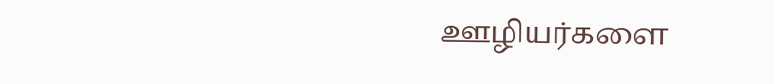ஊழியர்களை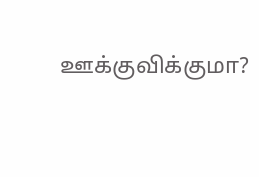ஊக்குவிக்குமா?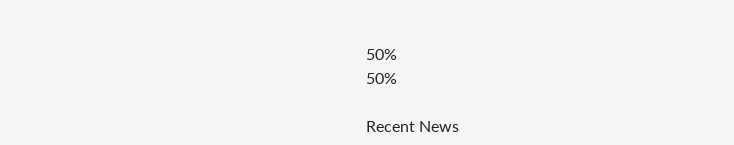50%
50%

Recent News